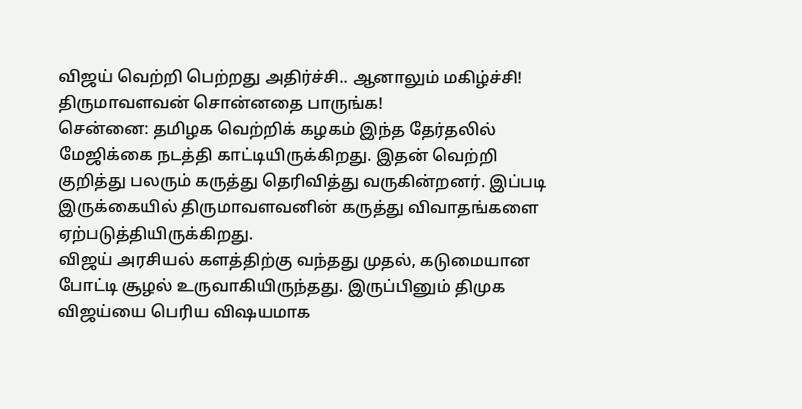விஜய் வெற்றி பெற்றது அதிர்ச்சி.. ஆனாலும் மகிழ்ச்சி! திருமாவளவன் சொன்னதை பாருங்க!
சென்னை: தமிழக வெற்றிக் கழகம் இந்த தேர்தலில் மேஜிக்கை நடத்தி காட்டியிருக்கிறது. இதன் வெற்றி குறித்து பலரும் கருத்து தெரிவித்து வருகின்றனர். இப்படி இருக்கையில் திருமாவளவனின் கருத்து விவாதங்களை ஏற்படுத்தியிருக்கிறது.
விஜய் அரசியல் களத்திற்கு வந்தது முதல், கடுமையான போட்டி சூழல் உருவாகியிருந்தது. இருப்பினும் திமுக விஜய்யை பெரிய விஷயமாக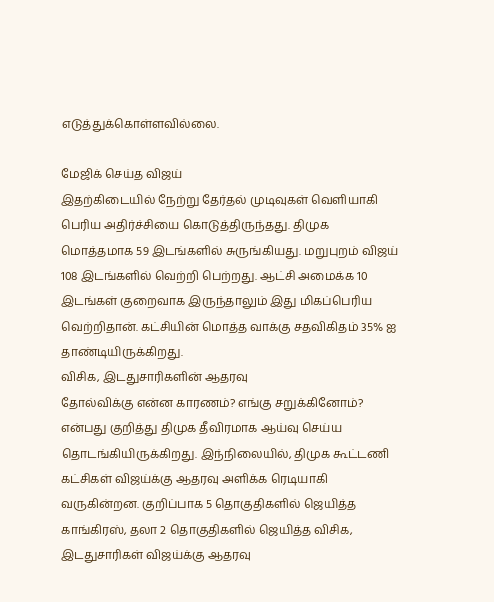எடுத்துக்கொள்ளவில்லை.

மேஜிக் செய்த விஜய்
இதற்கிடையில் நேற்று தேர்தல் முடிவுகள் வெளியாகி பெரிய அதிர்ச்சியை கொடுத்திருந்தது. திமுக மொத்தமாக 59 இடங்களில் சுருங்கியது. மறுபுறம் விஜய் 108 இடங்களில் வெற்றி பெற்றது. ஆட்சி அமைக்க 10 இடங்கள் குறைவாக இருந்தாலும் இது மிகப்பெரிய வெற்றிதான். கட்சியின் மொத்த வாக்கு சதவிகிதம் 35% ஐ தாண்டியிருக்கிறது.
விசிக, இடதுசாரிகளின் ஆதரவு
தோல்விக்கு என்ன காரணம்? எங்கு சறுக்கினோம்? என்பது குறித்து திமுக தீவிரமாக ஆய்வு செய்ய தொடங்கியிருக்கிறது. இந்நிலையில், திமுக கூட்டணி கட்சிகள் விஜய்க்கு ஆதரவு அளிக்க ரெடியாகி வருகின்றன. குறிப்பாக 5 தொகுதிகளில் ஜெயித்த காங்கிரஸ், தலா 2 தொகுதிகளில் ஜெயித்த விசிக, இடதுசாரிகள் விஜய்க்கு ஆதரவு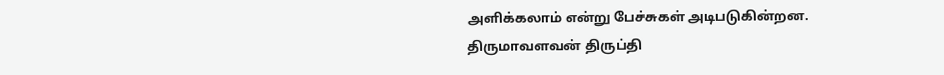அளிக்கலாம் என்று பேச்சுகள் அடிபடுகின்றன.
திருமாவளவன் திருப்தி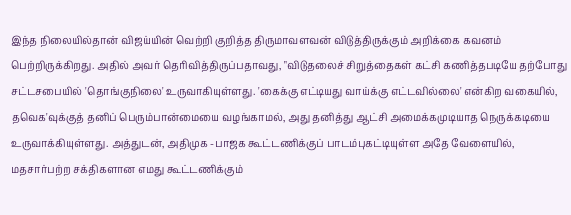இந்த நிலையில்தான் விஜய்யின் வெற்றி குறித்த திருமாவளவன் விடுத்திருக்கும் அறிக்கை கவனம் பெற்றிருக்கிறது. அதில் அவர் தெரிவித்திருப்பதாவது, "விடுதலைச் சிறுத்தைகள் கட்சி கணித்தபடியே தற்போது சட்டசபையில் 'தொங்குநிலை' உருவாகியுள்ளது. 'கைக்கு எட்டியது வாய்க்கு எட்டவில்லை' என்கிற வகையில், தவெக'வுக்குத் தனிப் பெரும்பான்மையை வழங்காமல், அது தனித்து ஆட்சி அமைக்கமுடியாத நெருக்கடியை உருவாக்கியுள்ளது. அத்துடன், அதிமுக -பாஜக கூட்டணிக்குப் பாடம்புகட்டியுள்ள அதே வேளையில், மதசார்பற்ற சக்திகளான எமது கூட்டணிக்கும்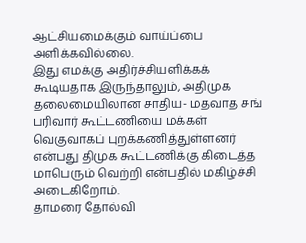ஆட்சியமைக்கும் வாய்ப்பை அளிக்கவில்லை.
இது எமக்கு அதிர்ச்சியளிக்கக் கூடியதாக இருந்தாலும், அதிமுக தலைமையிலான சாதிய- மதவாத சங் பரிவார் கூட்டணியை மக்கள் வெகுவாகப் புறக்கணித்துள்ளனர் என்பது திமுக கூட்டணிக்கு கிடைத்த மாபெரும் வெற்றி என்பதில் மகிழ்ச்சி அடைகிறோம்.
தாமரை தோல்வி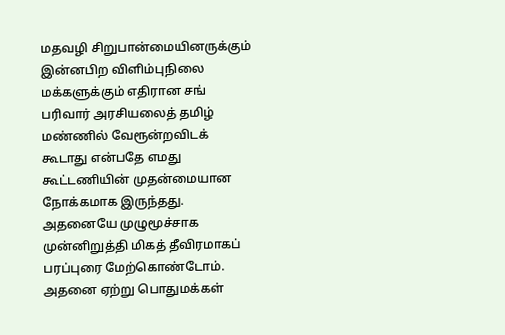மதவழி சிறுபான்மையினருக்கும் இன்னபிற விளிம்புநிலை மக்களுக்கும் எதிரான சங் பரிவார் அரசியலைத் தமிழ் மண்ணில் வேரூன்றவிடக் கூடாது என்பதே எமது கூட்டணியின் முதன்மையான நோக்கமாக இருந்தது. அதனையே முழுமூச்சாக முன்னிறுத்தி மிகத் தீவிரமாகப் பரப்புரை மேற்கொண்டோம். அதனை ஏற்று பொதுமக்கள்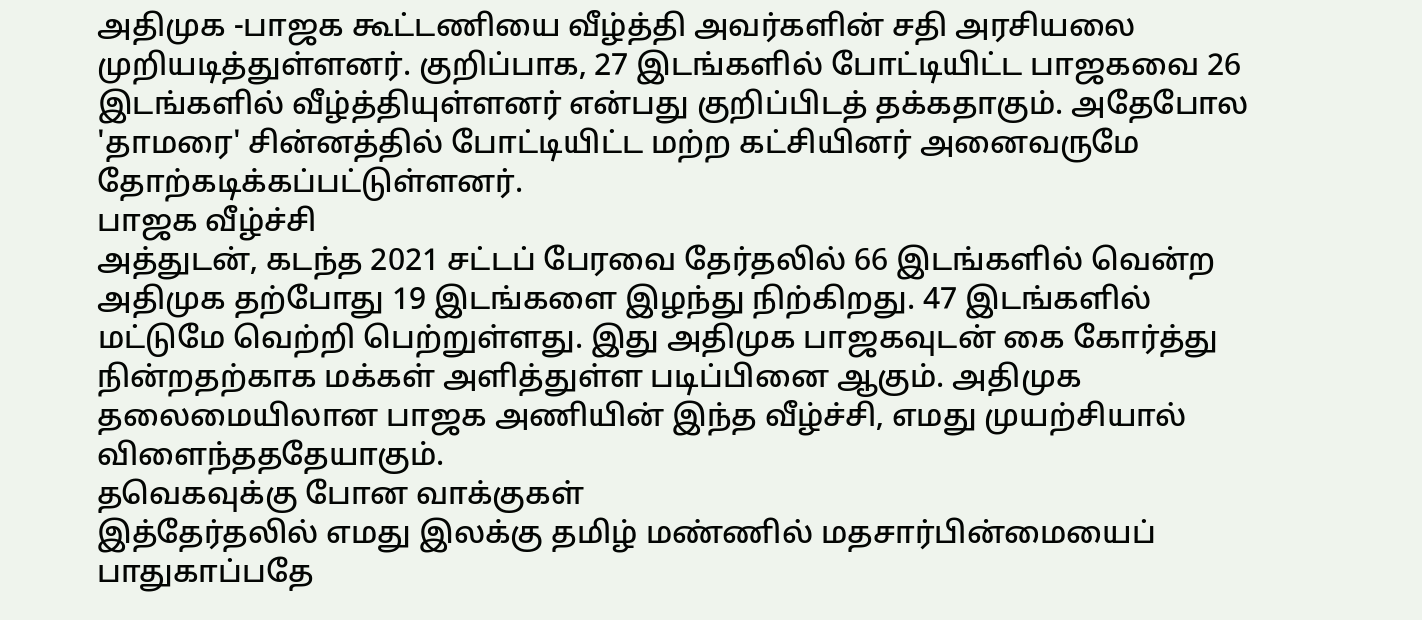அதிமுக -பாஜக கூட்டணியை வீழ்த்தி அவர்களின் சதி அரசியலை முறியடித்துள்ளனர். குறிப்பாக, 27 இடங்களில் போட்டியிட்ட பாஜகவை 26 இடங்களில் வீழ்த்தியுள்ளனர் என்பது குறிப்பிடத் தக்கதாகும். அதேபோல 'தாமரை' சின்னத்தில் போட்டியிட்ட மற்ற கட்சியினர் அனைவருமே தோற்கடிக்கப்பட்டுள்ளனர்.
பாஜக வீழ்ச்சி
அத்துடன், கடந்த 2021 சட்டப் பேரவை தேர்தலில் 66 இடங்களில் வென்ற அதிமுக தற்போது 19 இடங்களை இழந்து நிற்கிறது. 47 இடங்களில் மட்டுமே வெற்றி பெற்றுள்ளது. இது அதிமுக பாஜகவுடன் கை கோர்த்து நின்றதற்காக மக்கள் அளித்துள்ள படிப்பினை ஆகும். அதிமுக தலைமையிலான பாஜக அணியின் இந்த வீழ்ச்சி, எமது முயற்சியால் விளைந்தததேயாகும்.
தவெகவுக்கு போன வாக்குகள்
இத்தேர்தலில் எமது இலக்கு தமிழ் மண்ணில் மதசார்பின்மையைப் பாதுகாப்பதே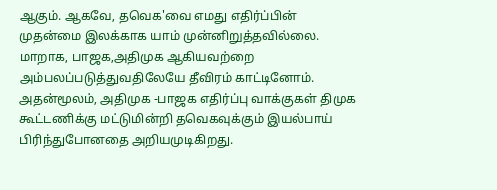ஆகும். ஆகவே, தவெக'வை எமது எதிர்ப்பின் முதன்மை இலக்காக யாம் முன்னிறுத்தவில்லை. மாறாக, பாஜக,அதிமுக ஆகியவற்றை அம்பலப்படுத்துவதிலேயே தீவிரம் காட்டினோம். அதன்மூலம், அதிமுக -பாஜக எதிர்ப்பு வாக்குகள் திமுக கூட்டணிக்கு மட்டுமின்றி தவெகவுக்கும் இயல்பாய் பிரிந்துபோனதை அறியமுடிகிறது.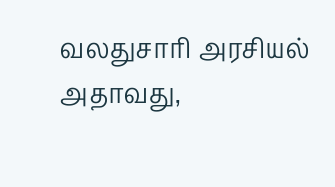வலதுசாரி அரசியல்
அதாவது,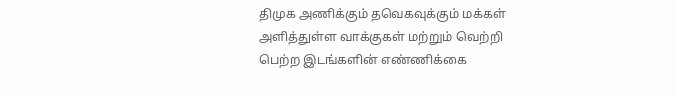திமுக அணிக்கும் தவெகவுக்கும் மக்கள் அளித்துள்ள வாக்குகள் மற்றும் வெற்றி பெற்ற இடங்களின் எண்ணிக்கை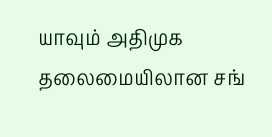யாவும் அதிமுக தலைமையிலான சங்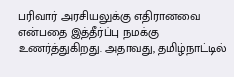பரிவார் அரசியலுக்கு எதிரானவை என்பதை இத்தீர்ப்பு நமக்கு உணர்த்துகிறது. அதாவது, தமிழ்நாட்டில்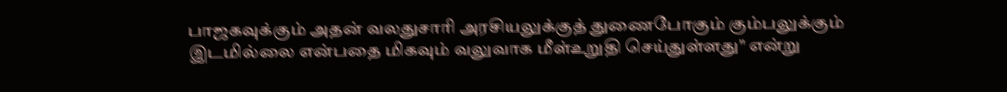பாஜகவுக்கும் அதன் வலதுசாரி அரசியலுக்குத் துணைபோகும் கும்பலுக்கும் இடமில்லை என்பதை மிகவும் வலுவாக மீள்உறுதி செய்துள்ளது" என்று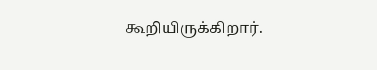கூறியிருக்கிறார்.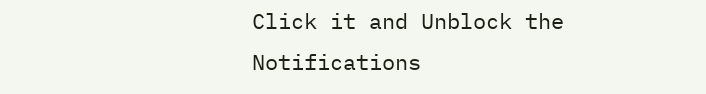Click it and Unblock the Notifications